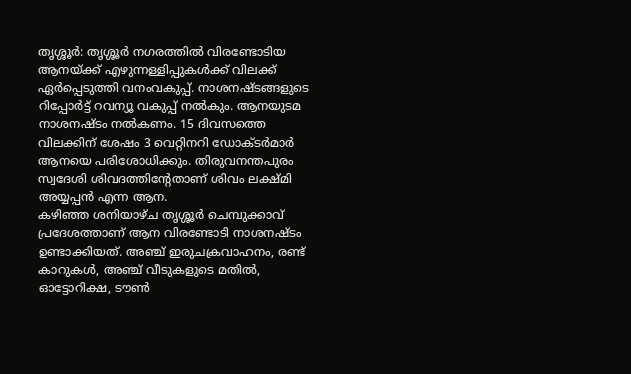തൃശ്ശൂർ: തൃശ്ശൂർ നഗരത്തിൽ വിരണ്ടോടിയ ആനയ്ക്ക് എഴുന്നള്ളിപ്പുകൾക്ക് വിലക്ക് ഏർപ്പെടുത്തി വനംവകുപ്പ്. നാശനഷ്ടങ്ങളുടെ റിപ്പോർട്ട് റവന്യൂ വകുപ്പ് നൽകും. ആനയുടമ നാശനഷ്ടം നൽകണം. 15 ദിവസത്തെ വിലക്കിന് ശേഷം 3 വെറ്റിനറി ഡോക്ടർമാർ ആനയെ പരിശോധിക്കും. തിരുവനന്തപുരം സ്വദേശി ശിവദത്തിന്റേതാണ് ശിവം ലക്ഷ്മി അയ്യപ്പൻ എന്ന ആന.
കഴിഞ്ഞ ശനിയാഴ്ച തൃശ്ശൂർ ചെമ്പുക്കാവ് പ്രദേശത്താണ് ആന വിരണ്ടോടി നാശനഷ്ടം ഉണ്ടാക്കിയത്. അഞ്ച് ഇരുചക്രവാഹനം, രണ്ട് കാറുകൾ, അഞ്ച് വീടുകളുടെ മതിൽ, ഓട്ടോറിക്ഷ, ടൗൺ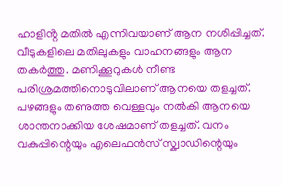ഹാളിൻ്റ മതിൽ എന്നിവയാണ് ആന നശിപ്പിച്ചത്. വീടുകളിലെ മതിലുകളും വാഹനങ്ങളും ആന തകർത്തു. മണിക്കൂറുകൾ നീണ്ട പരിശ്രമത്തിനൊടുവിലാണ് ആനയെ തളച്ചത്.
പഴങ്ങളും തണുത്ത വെള്ളവും നൽകി ആനയെ ശാന്തനാക്കിയ ശേഷമാണ് തളച്ചത്. വനം വകുപ്പിന്റെയും എലെഫൻസ് സ്ക്വാഡിന്റെയും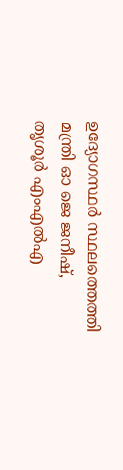ഉദ്യോഗസ്ഥർ സ്ഥലത്തെത്തി മന്ത്രി ഓ ജെ ജനീഷ്, തൃശൂർ എംഎൽഎ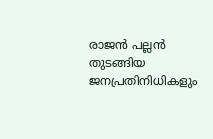രാജൻ പല്ലൻ തുടങ്ങിയ ജനപ്രതിനിധികളും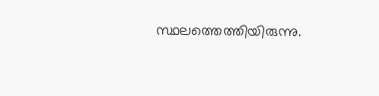സ്ഥലത്തെത്തിയിരുന്നു.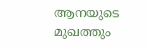ആനയുടെ മുഖത്തും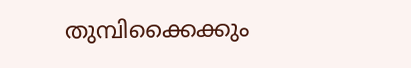തുമ്പിക്കൈക്കും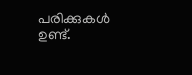പരിക്കുകൾ ഉണ്ട്.